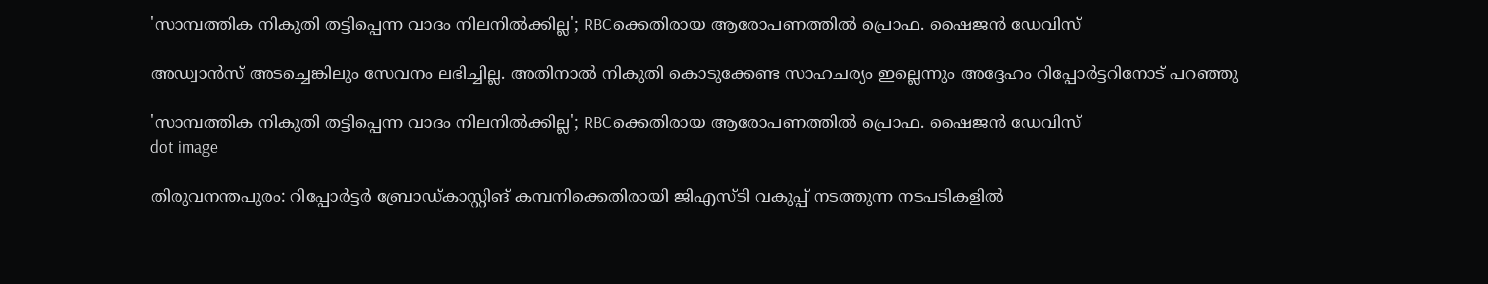'സാമ്പത്തിക നികുതി തട്ടിപ്പെന്ന വാദം നിലനിൽക്കില്ല'; RBCക്കെതിരായ ആരോപണത്തിൽ പ്രൊഫ. ഷൈജൻ ഡേവിസ്

അഡ്വാന്‍സ് അടച്ചെങ്കിലും സേവനം ലഭിച്ചില്ല. അതിനാല്‍ നികുതി കൊടുക്കേണ്ട സാഹചര്യം ഇല്ലെന്നും അദ്ദേഹം റിപ്പോർട്ടറിനോട് പറഞ്ഞു

'സാമ്പത്തിക നികുതി തട്ടിപ്പെന്ന വാദം നിലനിൽക്കില്ല'; RBCക്കെതിരായ ആരോപണത്തിൽ പ്രൊഫ. ഷൈജൻ ഡേവിസ്
dot image

തിരുവനന്തപുരം: റിപ്പോര്‍ട്ടര്‍ ബ്രോഡ്കാസ്റ്റിങ് കമ്പനിക്കെതിരായി ജിഎസ്ടി വകുപ്പ് നടത്തുന്ന നടപടികളില്‍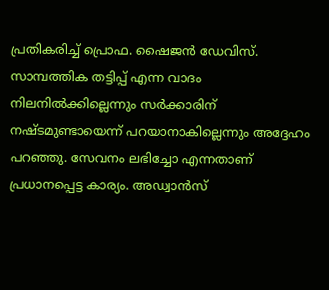പ്രതികരിച്ച് പ്രൊഫ. ഷൈജന്‍ ഡേവിസ്. സാമ്പത്തിക തട്ടിപ്പ് എന്ന വാദം നിലനില്‍ക്കില്ലെന്നും സർക്കാരിന് നഷ്ടമുണ്ടായെന്ന് പറയാനാകില്ലെന്നും അദ്ദേഹം പറഞ്ഞു. സേവനം ലഭിച്ചോ എന്നതാണ് പ്രധാനപ്പെട്ട കാര്യം. അഡ്വാന്‍സ്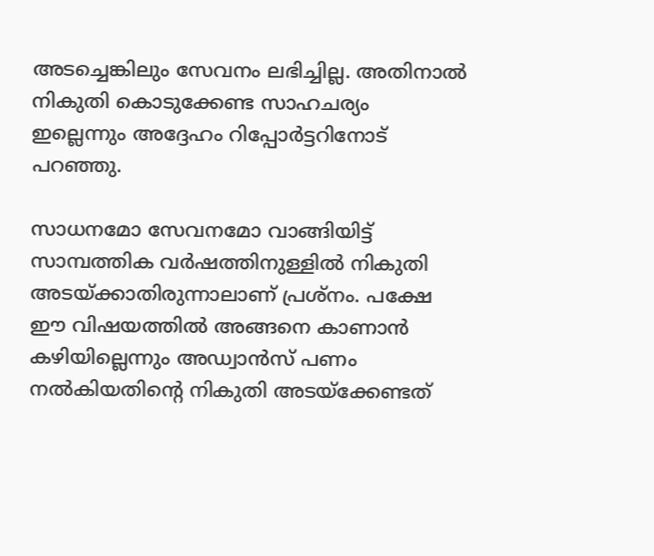അടച്ചെങ്കിലും സേവനം ലഭിച്ചില്ല. അതിനാല്‍ നികുതി കൊടുക്കേണ്ട സാഹചര്യം ഇല്ലെന്നും അദ്ദേഹം റിപ്പോർട്ടറിനോട് പറഞ്ഞു.

സാധനമോ സേവനമോ വാങ്ങിയിട്ട് സാമ്പത്തിക വര്‍ഷത്തിനുള്ളില്‍ നികുതി അടയ്ക്കാതിരുന്നാലാണ് പ്രശ്‌നം. പക്ഷേ ഈ വിഷയത്തില്‍ അങ്ങനെ കാണാന്‍ കഴിയില്ലെന്നും അഡ്വാന്‍സ് പണം നല്‍കിയതിന്റെ നികുതി അടയ്‌ക്കേണ്ടത്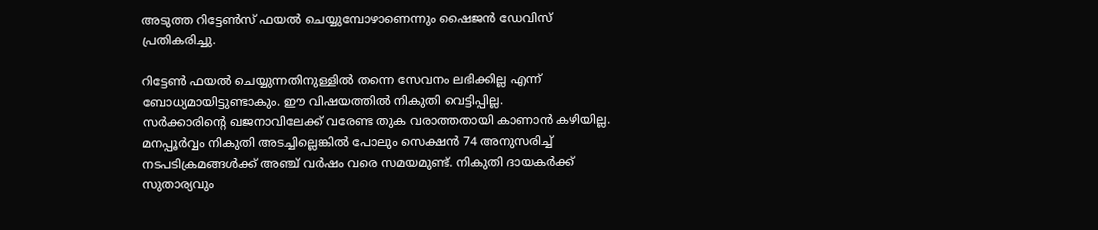അടുത്ത റിട്ടേണ്‍സ് ഫയല്‍ ചെയ്യുമ്പോഴാണെന്നും ഷൈജന്‍ ഡേവിസ് പ്രതികരിച്ചു.

റിട്ടേണ്‍ ഫയല്‍ ചെയ്യുന്നതിനുള്ളില്‍ തന്നെ സേവനം ലഭിക്കില്ല എന്ന് ബോധ്യമായിട്ടുണ്ടാകും. ഈ വിഷയത്തില്‍ നികുതി വെട്ടിപ്പില്ല.
സര്‍ക്കാരിന്റെ ഖജനാവിലേക്ക് വരേണ്ട തുക വരാത്തതായി കാണാന്‍ കഴിയില്ല. മനപ്പൂര്‍വ്വം നികുതി അടച്ചില്ലെങ്കില്‍ പോലും സെക്ഷന്‍ 74 അനുസരിച്ച് നടപടിക്രമങ്ങള്‍ക്ക് അഞ്ച് വര്‍ഷം വരെ സമയമുണ്ട്. നികുതി ദായകര്‍ക്ക് സുതാര്യവും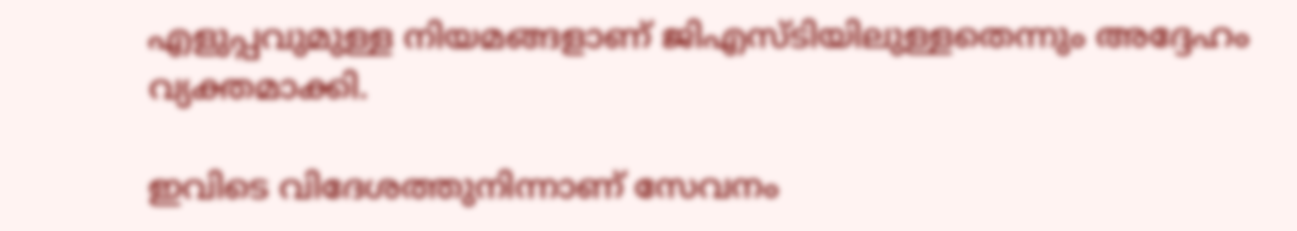എളുപ്പവുമുള്ള നിയമങ്ങളാണ് ജിഎസ്ടിയിലുള്ളതെന്നും അദ്ദേഹം വ്യക്തമാക്കി.

ഇവിടെ വിദേശത്തുനിന്നാണ് സേവനം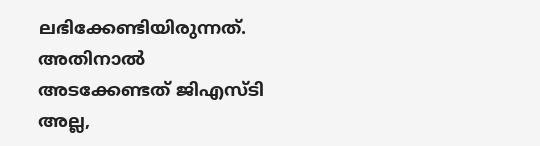ലഭിക്കേണ്ടിയിരുന്നത്. അതിനാല്‍ അടക്കേണ്ടത് ജിഎസ്ടി അല്ല,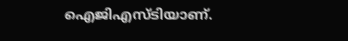ഐജിഎസ്ടിയാണ്.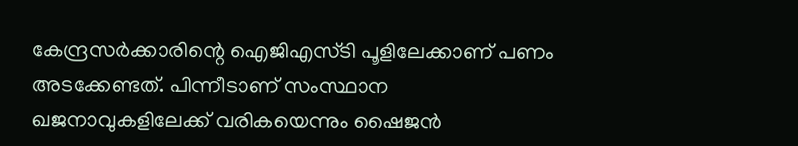കേന്ദ്രസര്‍ക്കാരിന്റെ ഐജിഎസ്ടി പൂളിലേക്കാണ് പണം അടക്കേണ്ടത്. പിന്നീടാണ് സംസ്ഥാന ഖജനാവുകളിലേക്ക് വരികയെന്നും ഷൈജന്‍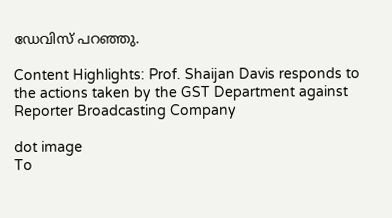ഡേവിസ് പറഞ്ഞു.

Content Highlights: Prof. Shaijan Davis responds to the actions taken by the GST Department against Reporter Broadcasting Company

dot image
To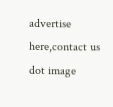advertise here,contact us
dot image